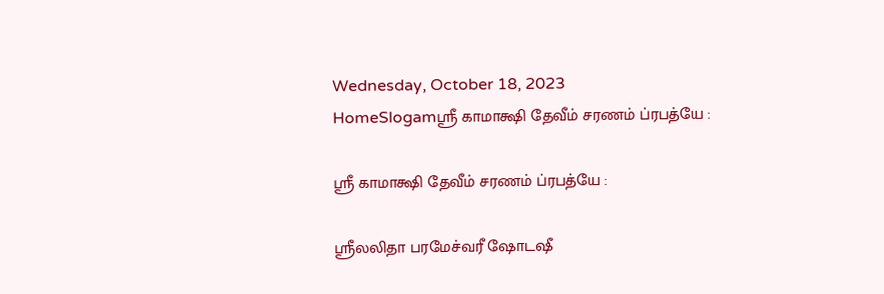Wednesday, October 18, 2023
HomeSlogamஶ்ரீ காமாக்ஷி தேவீம் சரணம் ப்ரபத்யே :

ஶ்ரீ காமாக்ஷி தேவீம் சரணம் ப்ரபத்யே :

ஶ்ரீலலிதா பரமேச்வரீ ஷோடஷீ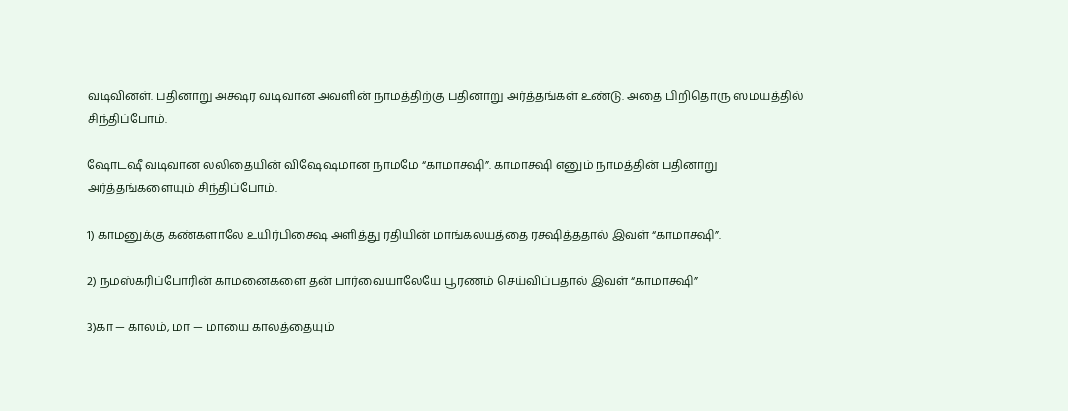வடிவினள். பதினாறு அக்ஷர வடிவான அவளின் நாமத்திற்கு பதினாறு அர்த்தங்கள் உண்டு. அதை பிறிதொரு ஸமயத்தில் சிந்திப்போம்.

ஷோடஷீ வடிவான லலிதையின் விஷேஷமான நாமமே “காமாக்ஷி”. காமாக்ஷி எனும் நாமத்தின் பதினாறு அர்த்தங்களையும் சிந்திப்போம்.

1) காமனுக்கு கண்களாலே உயிர்பிக்ஷை அளித்து ரதியின் மாங்கலயத்தை ரக்ஷித்ததால் இவள் “காமாக்ஷி”.

2) நமஸ்கரிப்போரின் காமனைகளை தன் பார்வையாலேயே பூரணம் செய்விப்பதால் இவள் “காமாக்ஷி”

3)கா — காலம், மா — மாயை காலத்தையும்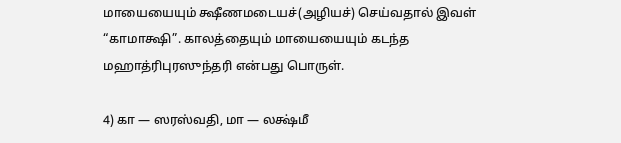மாயையையும் க்ஷீணமடையச்(அழியச்) செய்வதால் இவள் “காமாக்ஷி”. காலத்தையும் மாயையையும் கடந்த மஹாத்ரிபுரஸுந்தரி என்பது பொருள்.

4) கா — ஸரஸ்வதி, மா — லக்ஷ்மீ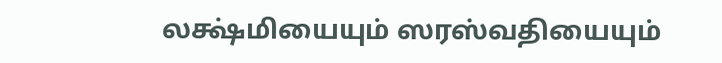லக்ஷ்மியையும் ஸரஸ்வதியையும்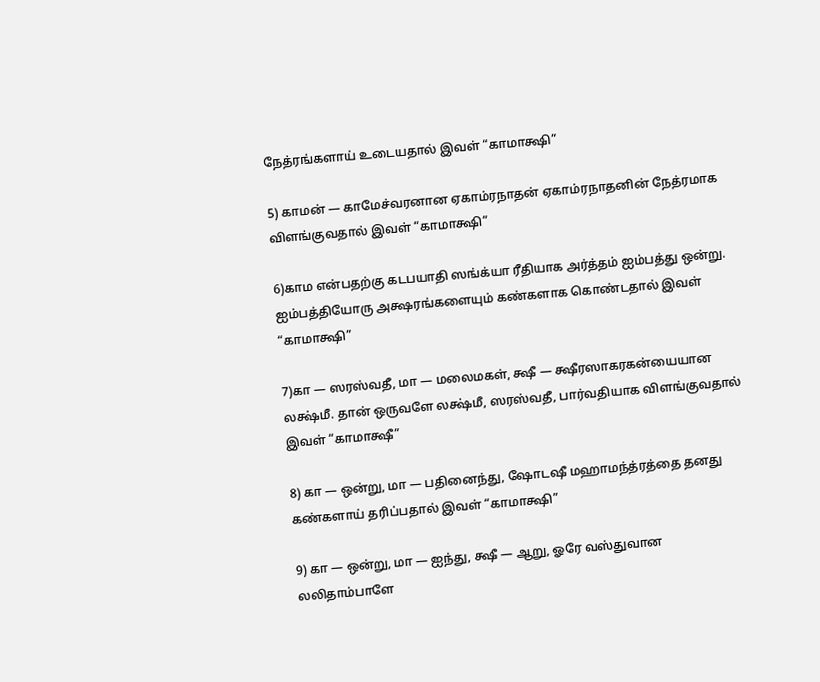நேத்ரங்களாய் உடையதால் இவள் “காமாக்ஷி”

5) காமன் — காமேச்வரனான ஏகாம்ரநாதன் ஏகாம்ரநாதனின் நேத்ரமாக விளங்குவதால் இவள் “காமாக்ஷி”

6)காம என்பதற்கு கடபயாதி ஸங்க்யா ரீதியாக அர்த்தம் ஐம்பத்து ஒன்று. ஐம்பத்தியோரு அக்ஷரங்களையும் கண்களாக கொண்டதால் இவள் “காமாக்ஷி”

7)கா — ஸரஸ்வதீ, மா — மலைமகள், க்ஷீ — க்ஷீரஸாகரகன்யையான லக்ஷ்மீ. தான் ஒருவளே லக்ஷ்மீ, ஸரஸ்வதீ, பார்வதியாக விளங்குவதால் இவள் “காமாக்ஷீ”

8) கா — ஒன்று, மா — பதினைந்து, ஷோடஷீ மஹாமந்த்ரத்தை தனது கண்களாய் தரிப்பதால் இவள் “காமாக்ஷி”

9) கா — ஒன்று, மா — ஐந்து, க்ஷீ — ஆறு, ஓரே வஸ்துவான லலிதாம்பாளே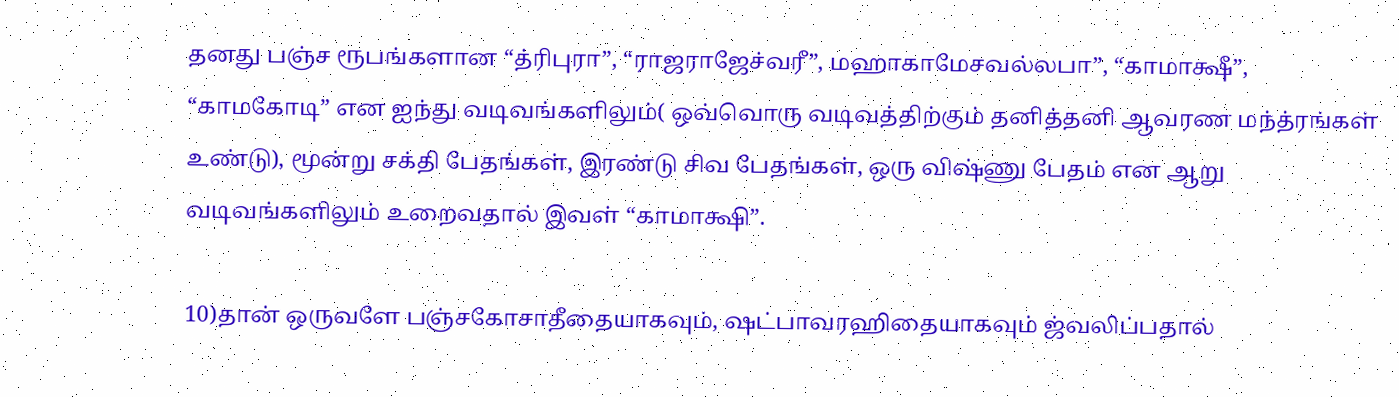தனது பஞ்ச ரூபங்களான “த்ரிபுரா”, “ராஜராஜேச்வரீ”, மஹாகாமேசவல்லபா”, “காமாக்ஷீ”, “காமகோடி” என ஐந்து வடிவங்களிலும்( ஒவ்வொரு வடிவத்திற்கும் தனித்தனி ஆவரண மந்த்ரங்கள் உண்டு), மூன்று சக்தி பேதங்கள், இரண்டு சிவ பேதங்கள், ஒரு விஷ்ணு பேதம் என ஆறு வடிவங்களிலும் உறைவதால் இவள் “காமாக்ஷி”.

10)தான் ஒருவளே பஞ்சகோசாதீதையாகவும், ஷட்பாவரஹிதையாகவும் ஜ்வலிப்பதால்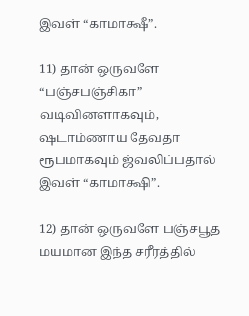இவள் “காமாக்ஷீ”.

11) தான் ஒருவளே “பஞ்சபஞ்சிகா” வடிவினளாகவும், ஷடாம்ணாய தேவதா ரூபமாகவும் ஜ்வலிப்பதால் இவள் “காமாக்ஷி”.

12) தான் ஒருவளே பஞ்சபூத மயமான இந்த சரீரத்தில்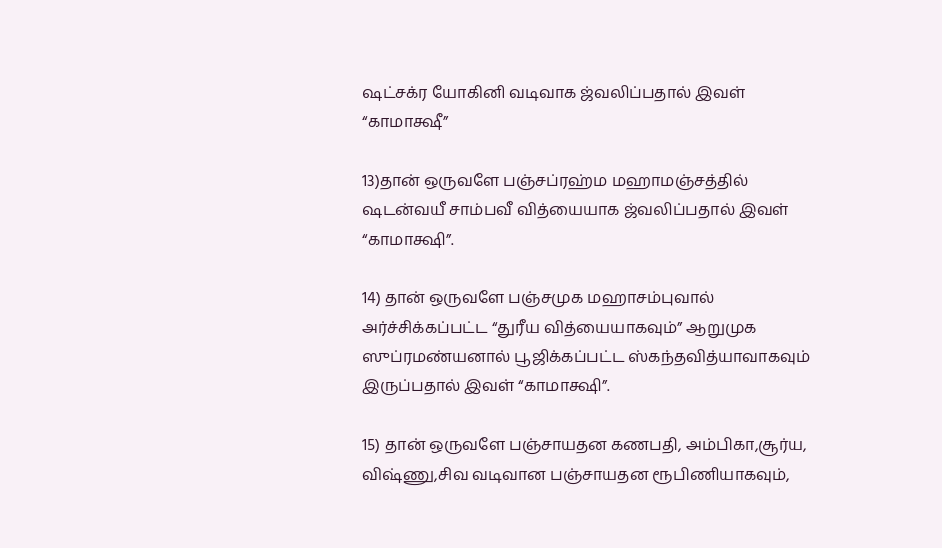ஷட்சக்ர யோகினி வடிவாக ஜ்வலிப்பதால் இவள் “காமாக்ஷீ”

13)தான் ஒருவளே பஞ்சப்ரஹ்ம மஹாமஞ்சத்தில் ஷடன்வயீ சாம்பவீ வித்யையாக ஜ்வலிப்பதால் இவள் “காமாக்ஷி”.

14) தான் ஒருவளே பஞ்சமுக மஹாசம்புவால் அர்ச்சிக்கப்பட்ட “துரீய வித்யையாகவும்” ஆறுமுக ஸுப்ரமண்யனால் பூஜிக்கப்பட்ட ஸ்கந்தவித்யாவாகவும் இருப்பதால் இவள் “காமாக்ஷி”.

15) தான் ஒருவளே பஞ்சாயதன கணபதி, அம்பிகா,சூர்ய, விஷ்ணு,சிவ வடிவான பஞ்சாயதன ரூபிணியாகவும்,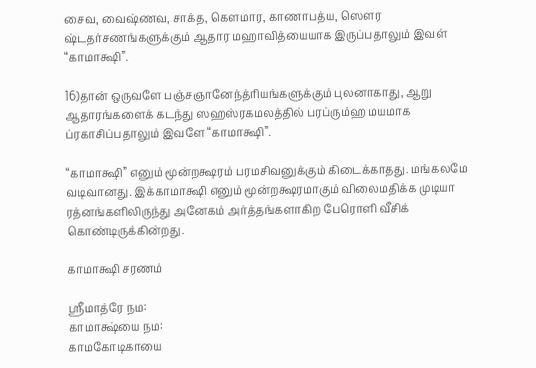சைவ, வைஷ்ணவ, சாக்த, கௌமார, காணாபத்ய, ஸௌர ஷ்டதர்சணங்களுக்கும் ஆதார மஹாவித்யையாக இருப்பதாலும் இவள் “காமாக்ஷி”.

16)தான் ஒருவளே பஞ்சஞானேந்த்ரியங்களுக்கும் புலனாகாது, ஆறு ஆதாரங்களைக் கடந்து ஸஹஸ்ரகமலத்தில் பரப்ரும்ஹ மயமாக ப்ரகாசிப்பதாலும் இவளே “காமாக்ஷி”.

“காமாக்ஷி” எனும் மூன்றக்ஷரம் பரமசிவனுக்கும் கிடைக்காதது. மங்கலமே வடிவானது. இக்காமாக்ஷி எனும் மூன்றக்ஷரமாகும் விலைமதிக்க முடியா ரத்னங்களிலிருந்து அனேகம் அர்த்தங்களாகிற பேரொளி வீசிக் கொண்டிருக்கின்றது.

காமாக்ஷி சரணம்

ஶ்ரீமாத்ரே நம:
காமாக்ஷ்யை நம:
காமகோடிகாயை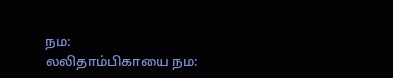நம:
லலிதாம்பிகாயை நம: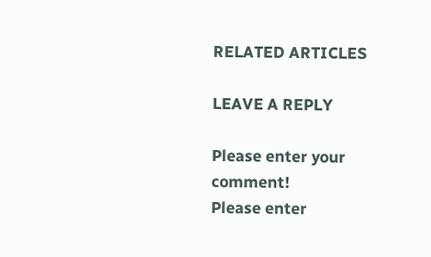RELATED ARTICLES

LEAVE A REPLY

Please enter your comment!
Please enter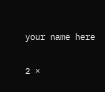your name here

2 ×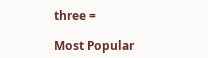three =

Most Popular